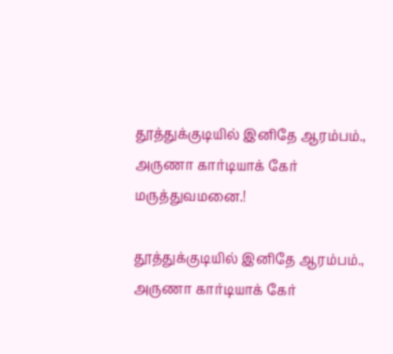தூத்துக்குடியில் இனிதே ஆரம்பம்., அருணா கார்டியாக் கேர் மருத்துவமனை.!

தூத்துக்குடியில் இனிதே ஆரம்பம்., அருணா கார்டியாக் கேர்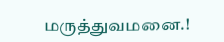மருத்துவமனை.!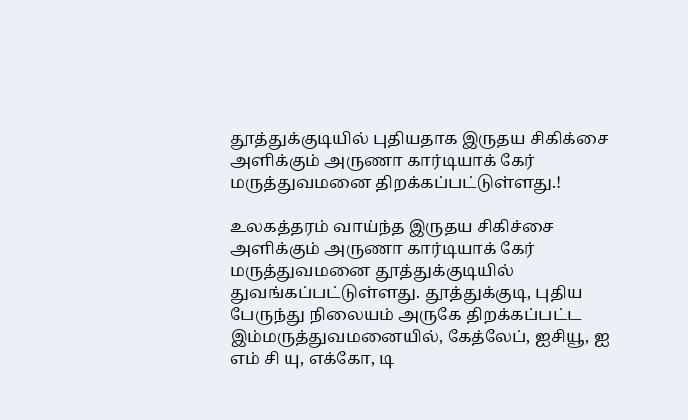தூத்துக்குடியில் புதியதாக இருதய சிகிக்சை அளிக்கும் அருணா கார்டியாக் கேர் மருத்துவமனை திறக்கப்பட்டுள்ளது.!

உலகத்தரம் வாய்ந்த இருதய சிகிச்சை அளிக்கும் அருணா கார்டியாக் கேர் மருத்துவமனை தூத்துக்குடியில் துவங்கப்பட்டுள்ளது. தூத்துக்குடி, புதிய பேருந்து நிலையம் அருகே திறக்கப்பட்ட இம்மருத்துவமனையில், கேத்லேப், ஐசியூ, ஐ எம் சி யு, எக்கோ, டி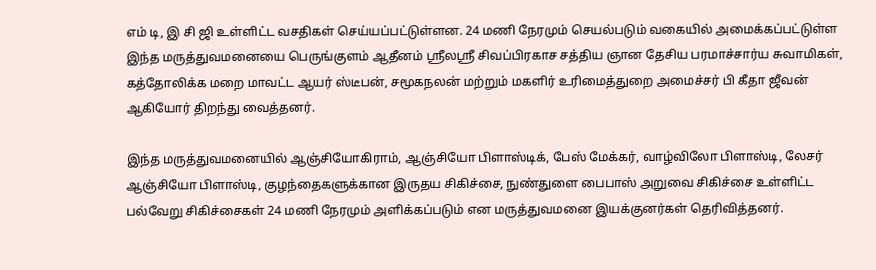எம் டி, இ சி ஜி உள்ளிட்ட வசதிகள் செய்யப்பட்டுள்ளன. 24 மணி நேரமும் செயல்படும் வகையில் அமைக்கப்பட்டுள்ள இந்த மருத்துவமனையை பெருங்குளம் ஆதீனம் ஸ்ரீலஸ்ரீ சிவப்பிரகாச சத்திய ஞான தேசிய பரமாச்சார்ய சுவாமிகள், கத்தோலிக்க மறை மாவட்ட ஆயர் ஸ்டீபன், சமூகநலன் மற்றும் மகளிர் உரிமைத்துறை அமைச்சர் பி கீதா ஜீவன் ஆகியோர் திறந்து வைத்தனர்.

இந்த மருத்துவமனையில் ஆஞ்சியோகிராம், ஆஞ்சியோ பிளாஸ்டிக், பேஸ் மேக்கர், வாழ்விலோ பிளாஸ்டி, லேசர் ஆஞ்சியோ பிளாஸ்டி, குழந்தைகளுக்கான இருதய சிகிச்சை, நுண்துளை பைபாஸ் அறுவை சிகிச்சை உள்ளிட்ட பல்வேறு சிகிச்சைகள் 24 மணி நேரமும் அளிக்கப்படும் என மருத்துவமனை இயக்குனர்கள் தெரிவித்தனர்.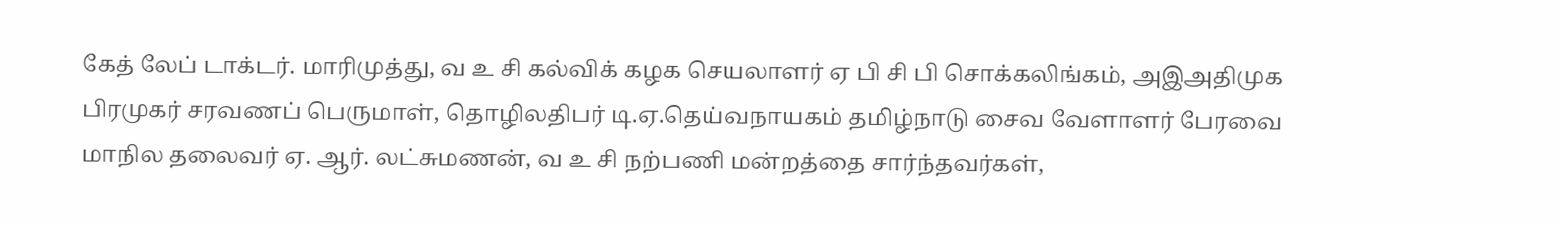கேத் லேப் டாக்டர். மாரிமுத்து, வ உ சி கல்விக் கழக செயலாளர் ஏ பி சி பி சொக்கலிங்கம், அஇஅதிமுக பிரமுகர் சரவணப் பெருமாள், தொழிலதிபர் டி.ஏ.தெய்வநாயகம் தமிழ்நாடு சைவ வேளாளர் பேரவை மாநில தலைவர் ஏ. ஆர். லட்சுமணன், வ உ சி நற்பணி மன்றத்தை சார்ந்தவர்கள்,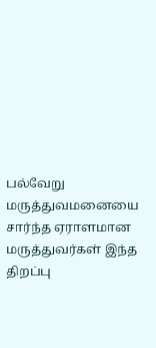பல்வேறு மருத்துவமனையை சார்ந்த ஏராளமான மருத்துவர்கள் இந்த திறப்பு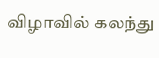விழாவில் கலந்து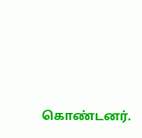கொண்டனர்.